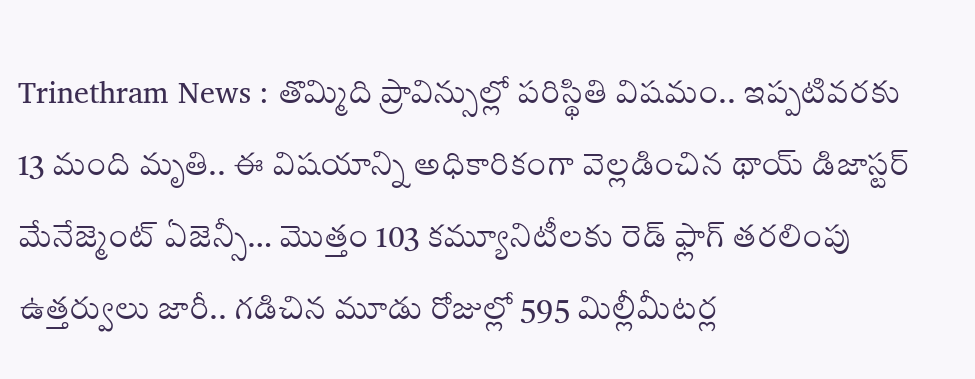Trinethram News : తొమ్మిది ప్రావిన్సుల్లో పరిస్థితి విషమం.. ఇప్పటివరకు 13 మంది మృతి.. ఈ విషయాన్ని అధికారికంగా వెల్లడించిన థాయ్ డిజాస్టర్ మేనేజ్మెంట్ ఏజెన్సీ… మొత్తం 103 కమ్యూనిటీలకు రెడ్ ఫ్లాగ్ తరలింపు ఉత్తర్వులు జారీ.. గడిచిన మూడు రోజుల్లో 595 మిల్లీమీటర్ల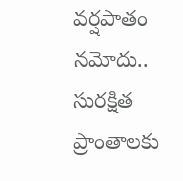వర్షపాతం నమోదు.. సురక్షిత ప్రాంతాలకు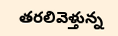తరలివెళ్తున్న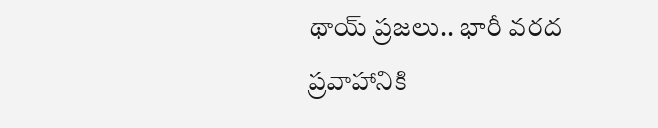థాయ్ ప్రజలు.. భారీ వరద ప్రవాహానికి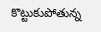కొట్టుకుపోతున్న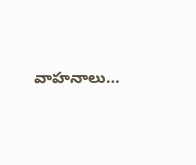వాహనాలు…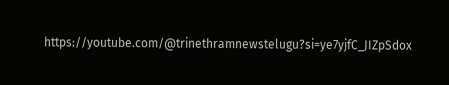https://youtube.com/@trinethramnewstelugu?si=ye7yjfC_JIZpSdox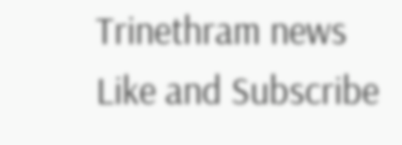Trinethram news
Like and Subscribe